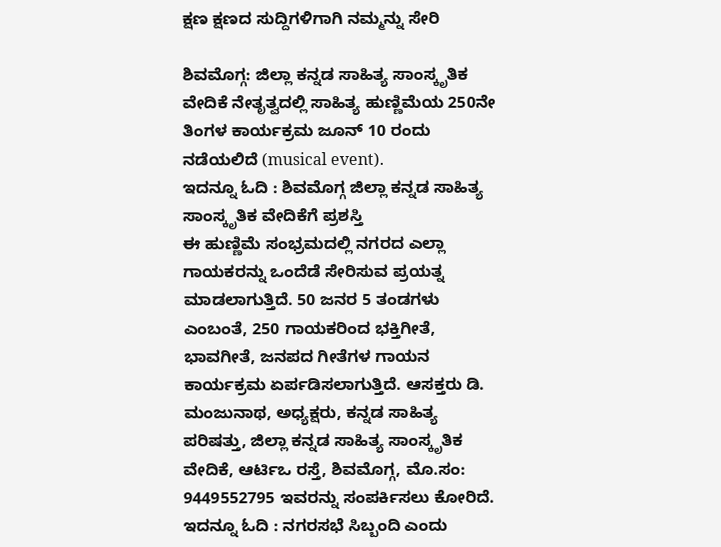ಕ್ಷಣ ಕ್ಷಣದ ಸುದ್ದಿಗಳಿಗಾಗಿ ನಮ್ಮನ್ನು ಸೇರಿ

ಶಿವಮೊಗ್ಗ: ಜಿಲ್ಲಾ ಕನ್ನಡ ಸಾಹಿತ್ಯ ಸಾಂಸ್ಕೃತಿಕ ವೇದಿಕೆ ನೇತೃತ್ವದಲ್ಲಿ ಸಾಹಿತ್ಯ ಹುಣ್ಣಿಮೆಯ 250ನೇ ತಿಂಗಳ ಕಾರ್ಯಕ್ರಮ ಜೂನ್ 10 ರಂದು ನಡೆಯಲಿದೆ (musical event).
ಇದನ್ನೂ ಓದಿ : ಶಿವಮೊಗ್ಗ ಜಿಲ್ಲಾ ಕನ್ನಡ ಸಾಹಿತ್ಯ ಸಾಂಸ್ಕೃತಿಕ ವೇದಿಕೆಗೆ ಪ್ರಶಸ್ತಿ
ಈ ಹುಣ್ಣಿಮೆ ಸಂಭ್ರಮದಲ್ಲಿ ನಗರದ ಎಲ್ಲಾ ಗಾಯಕರನ್ನು ಒಂದೆಡೆ ಸೇರಿಸುವ ಪ್ರಯತ್ನ ಮಾಡಲಾಗುತ್ತಿದೆ. 50 ಜನರ 5 ತಂಡಗಳು ಎಂಬಂತೆ, 250 ಗಾಯಕರಿಂದ ಭಕ್ತಿಗೀತೆ, ಭಾವಗೀತೆ, ಜನಪದ ಗೀತೆಗಳ ಗಾಯನ ಕಾರ್ಯಕ್ರಮ ಏರ್ಪಡಿಸಲಾಗುತ್ತಿದೆ. ಆಸಕ್ತರು ಡಿ. ಮಂಜುನಾಥ, ಅಧ್ಯಕ್ಷರು, ಕನ್ನಡ ಸಾಹಿತ್ಯ ಪರಿಷತ್ತು, ಜಿಲ್ಲಾ ಕನ್ನಡ ಸಾಹಿತ್ಯ ಸಾಂಸ್ಕೃತಿಕ ವೇದಿಕೆ, ಆರ್ಟಿಒ ರಸ್ತೆ, ಶಿವಮೊಗ್ಗ, ಮೊ.ಸಂ: 9449552795 ಇವರನ್ನು ಸಂಪರ್ಕಿಸಲು ಕೋರಿದೆ.
ಇದನ್ನೂ ಓದಿ : ನಗರಸಭೆ ಸಿಬ್ಬಂದಿ ಎಂದು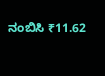ನಂಬಿಸಿ ₹11.62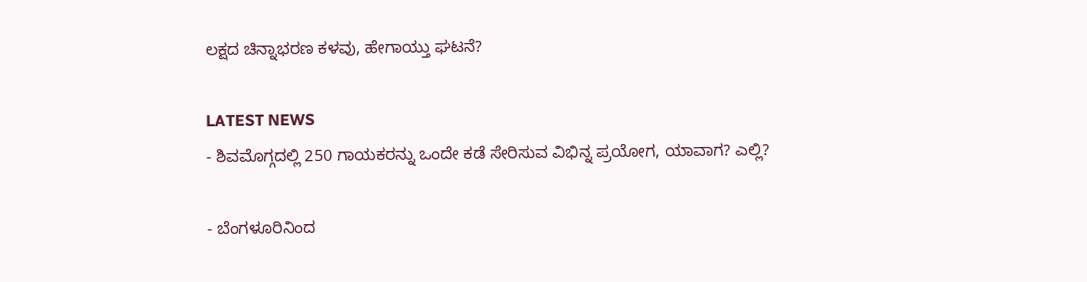ಲಕ್ಷದ ಚಿನ್ನಾಭರಣ ಕಳವು, ಹೇಗಾಯ್ತು ಘಟನೆ?

LATEST NEWS
- ಶಿವಮೊಗ್ಗದಲ್ಲಿ 250 ಗಾಯಕರನ್ನು ಒಂದೇ ಕಡೆ ಸೇರಿಸುವ ವಿಭಿನ್ನ ಪ್ರಯೋಗ, ಯಾವಾಗ? ಎಲ್ಲಿ?

- ಬೆಂಗಳೂರಿನಿಂದ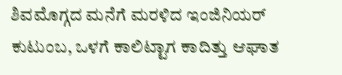ಶಿವಮೊಗ್ಗದ ಮನೆಗೆ ಮರಳಿದ ಇಂಜಿನಿಯರ್ ಕುಟುಂಬ, ಒಳಗೆ ಕಾಲಿಟ್ಟಾಗ ಕಾದಿತ್ತು ಆಘಾತ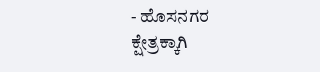- ಹೊಸನಗರ ಕ್ಷೇತ್ರಕ್ಕಾಗಿ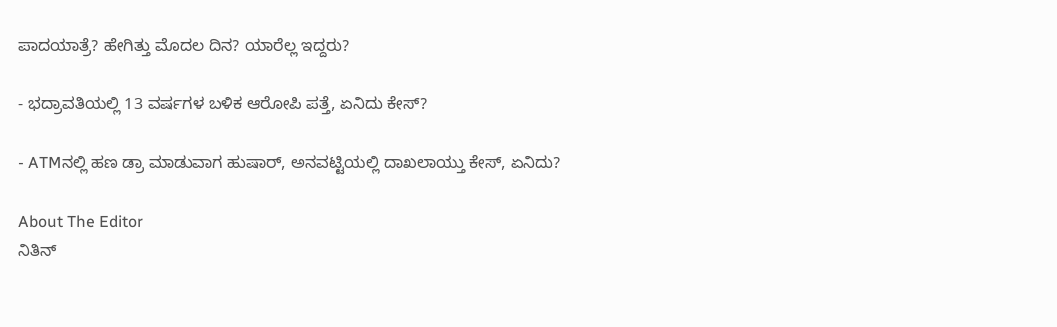ಪಾದಯಾತ್ರೆ? ಹೇಗಿತ್ತು ಮೊದಲ ದಿನ? ಯಾರೆಲ್ಲ ಇದ್ದರು?

- ಭದ್ರಾವತಿಯಲ್ಲಿ 13 ವರ್ಷಗಳ ಬಳಿಕ ಆರೋಪಿ ಪತ್ತೆ, ಏನಿದು ಕೇಸ್?

- ATMನಲ್ಲಿ ಹಣ ಡ್ರಾ ಮಾಡುವಾಗ ಹುಷಾರ್, ಅನವಟ್ಟಿಯಲ್ಲಿ ದಾಖಲಾಯ್ತು ಕೇಸ್, ಏನಿದು?

About The Editor
ನಿತಿನ್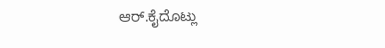ಆರ್.ಕೈದೊಟ್ಲು